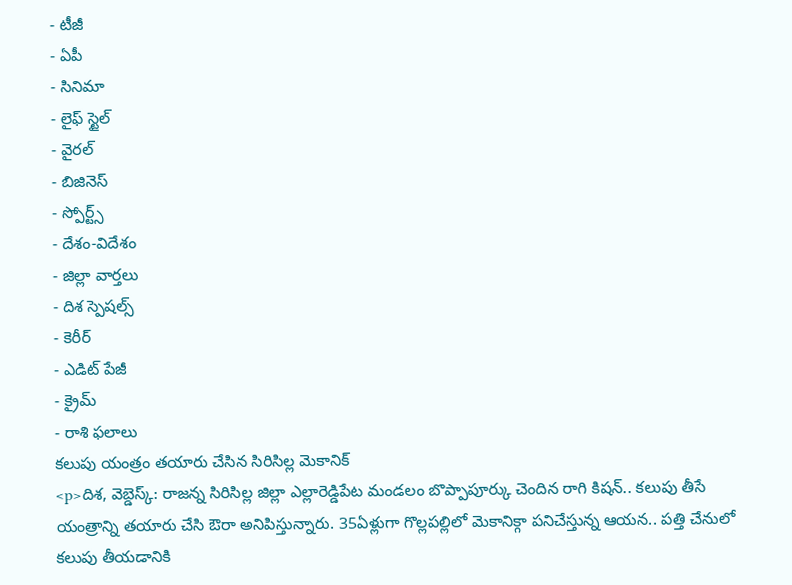- టీజీ
- ఏపీ
- సినిమా
- లైఫ్ స్టైల్
- వైరల్
- బిజినెస్
- స్పోర్ట్స్
- దేశం-విదేశం
- జిల్లా వార్తలు
- దిశ స్పెషల్స్
- కెరీర్
- ఎడిట్ పేజీ
- క్రైమ్
- రాశి ఫలాలు
కలుపు యంత్రం తయారు చేసిన సిరిసిల్ల మెకానిక్
<p>దిశ, వెబ్డెస్క్: రాజన్న సిరిసిల్ల జిల్లా ఎల్లారెడ్డిపేట మండలం బొప్పాపూర్కు చెందిన రాగి కిషన్.. కలుపు తీసే యంత్రాన్ని తయారు చేసి ఔరా అనిపిస్తున్నారు. 35ఏళ్లుగా గొల్లపల్లిలో మెకానిక్గా పనిచేస్తున్న ఆయన.. పత్తి చేనులో కలుపు తీయడానికి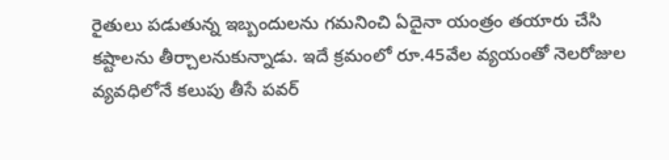రైతులు పడుతున్న ఇబ్బందులను గమనించి ఏదైనా యంత్రం తయారు చేసి కష్టాలను తీర్చాలనుకున్నాడు. ఇదే క్రమంలో రూ.45వేల వ్యయంతో నెలరోజుల వ్యవధిలోనే కలుపు తీసే పవర్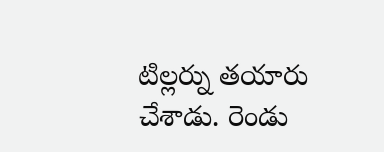టిల్లర్ను తయారు చేశాడు. రెండు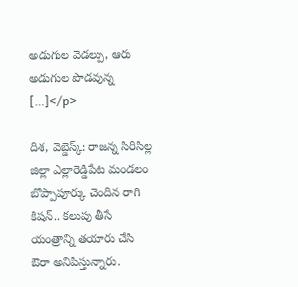అడుగుల వెడల్పు, ఆరు అడుగుల పొడవున్న […]</p>

దిశ, వెబ్డెస్క్: రాజన్న సిరిసిల్ల జిల్లా ఎల్లారెడ్డిపేట మండలం బొప్పాపూర్కు చెందిన రాగి కిషన్.. కలుపు తీసే యంత్రాన్ని తయారు చేసి ఔరా అనిపిస్తున్నారు.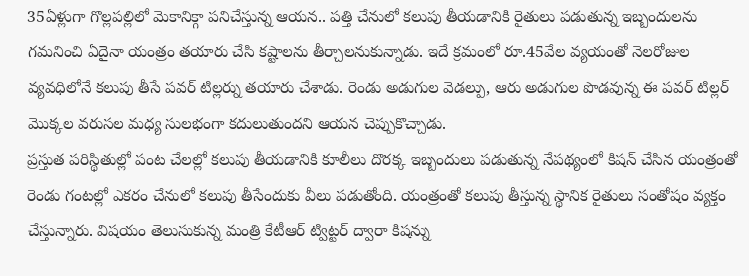35ఏళ్లుగా గొల్లపల్లిలో మెకానిక్గా పనిచేస్తున్న ఆయన.. పత్తి చేనులో కలుపు తీయడానికి రైతులు పడుతున్న ఇబ్బందులను గమనించి ఏదైనా యంత్రం తయారు చేసి కష్టాలను తీర్చాలనుకున్నాడు. ఇదే క్రమంలో రూ.45వేల వ్యయంతో నెలరోజుల వ్యవధిలోనే కలుపు తీసే పవర్ టిల్లర్ను తయారు చేశాడు. రెండు అడుగుల వెడల్పు, ఆరు అడుగుల పొడవున్న ఈ పవర్ టిల్లర్ మొక్కల వరుసల మధ్య సులభంగా కదులుతుందని ఆయన చెప్పుకొచ్చాడు.
ప్రస్తుత పరిస్థితుల్లో పంట చేలల్లో కలుపు తీయడానికి కూలీలు దొరక్క ఇబ్బందులు పడుతున్న నేపథ్యంలో కిషన్ చేసిన యంత్రంతో రెండు గంటల్లో ఎకరం చేనులో కలుపు తీసేందుకు వీలు పడుతోంది. యంత్రంతో కలుపు తీస్తున్న స్థానిక రైతులు సంతోషం వ్యక్తం చేస్తున్నారు. విషయం తెలుసుకున్న మంత్రి కేటీఆర్ ట్విట్టర్ ద్వారా కిషన్ను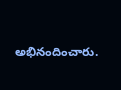అభినందించారు.